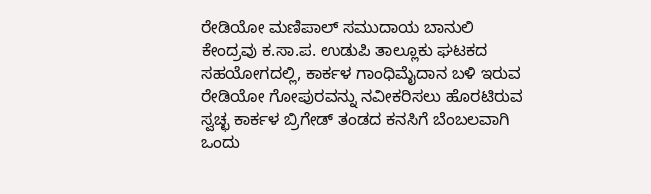ರೇಡಿಯೋ ಮಣಿಪಾಲ್ ಸಮುದಾಯ ಬಾನುಲಿ ಕೇಂದ್ರವು ಕ.ಸಾ.ಪ. ಉಡುಪಿ ತಾಲ್ಲೂಕು ಘಟಕದ ಸಹಯೋಗದಲ್ಲಿ, ಕಾರ್ಕಳ ಗಾಂಧಿಮೈದಾನ ಬಳಿ ಇರುವ ರೇಡಿಯೋ ಗೋಪುರವನ್ನು ನವೀಕರಿಸಲು ಹೊರಟಿರುವ ಸ್ವಚ್ಛ ಕಾರ್ಕಳ ಬ್ರಿಗೇಡ್ ತಂಡದ ಕನಸಿಗೆ ಬೆಂಬಲವಾಗಿ ಒಂದು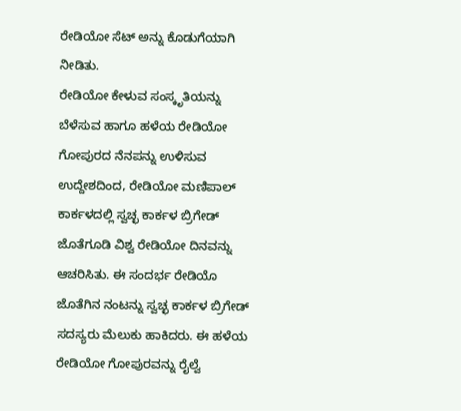ರೇಡಿಯೋ ಸೆಟ್ ಅನ್ನು ಕೊಡುಗೆಯಾಗಿ ನೀಡಿತು.
ರೇಡಿಯೋ ಕೇಳುವ ಸಂಸ್ಕೃತಿಯನ್ನು ಬೆಳೆಸುವ ಹಾಗೂ ಹಳೆಯ ರೇಡಿಯೋ ಗೋಪುರದ ನೆನಪನ್ನು ಉಳಿಸುವ ಉದ್ದೇಶದಿಂದ, ರೇಡಿಯೋ ಮಣಿಪಾಲ್ ಕಾರ್ಕಳದಲ್ಲಿ ಸ್ವಚ್ಛ ಕಾರ್ಕಳ ಬ್ರಿಗೇಡ್ ಜೊತೆಗೂಡಿ ವಿಶ್ವ ರೇಡಿಯೋ ದಿನವನ್ನು ಆಚರಿಸಿತು. ಈ ಸಂದರ್ಭ ರೇಡಿಯೊ ಜೊತೆಗಿನ ನಂಟನ್ನು ಸ್ವಚ್ಛ ಕಾರ್ಕಳ ಬ್ರಿಗೇಡ್ ಸದಸ್ಯರು ಮೆಲುಕು ಹಾಕಿದರು. ಈ ಹಳೆಯ ರೇಡಿಯೋ ಗೋಪುರವನ್ನು ರೈಲ್ವೆ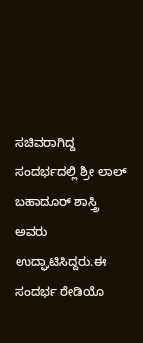ಸಚಿವರಾಗಿದ್ದ ಸಂದರ್ಭದಲ್ಲಿ ಶ್ರೀ ಲಾಲ್ ಬಹಾದೂರ್ ಶಾಸ್ತ್ರಿ ಅವರು ಉದ್ಘಾಟಿಸಿದ್ದರು.ಈ ಸಂದರ್ಭ ರೇಡಿಯೊ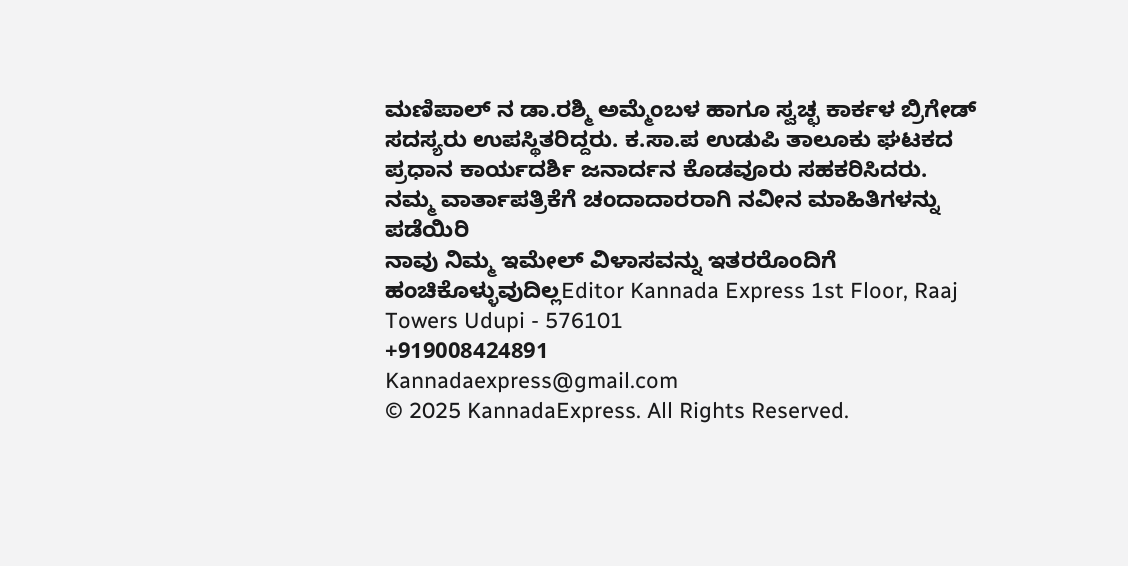ಮಣಿಪಾಲ್ ನ ಡಾ.ರಶ್ಮಿ ಅಮ್ಮೆಂಬಳ ಹಾಗೂ ಸ್ವಚ್ಛ ಕಾರ್ಕಳ ಬ್ರಿಗೇಡ್ ಸದಸ್ಯರು ಉಪಸ್ಥಿತರಿದ್ದರು. ಕ.ಸಾ.ಪ ಉಡುಪಿ ತಾಲೂಕು ಘಟಕದ ಪ್ರಧಾನ ಕಾರ್ಯದರ್ಶಿ ಜನಾರ್ದನ ಕೊಡವೂರು ಸಹಕರಿಸಿದರು.
ನಮ್ಮ ವಾರ್ತಾಪತ್ರಿಕೆಗೆ ಚಂದಾದಾರರಾಗಿ ನವೀನ ಮಾಹಿತಿಗಳನ್ನು ಪಡೆಯಿರಿ
ನಾವು ನಿಮ್ಮ ಇಮೇಲ್ ವಿಳಾಸವನ್ನು ಇತರರೊಂದಿಗೆ ಹಂಚಿಕೊಳ್ಳುವುದಿಲ್ಲEditor Kannada Express 1st Floor, Raaj Towers Udupi - 576101
+919008424891
Kannadaexpress@gmail.com
© 2025 KannadaExpress. All Rights Reserved.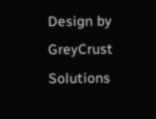Design by GreyCrust Solutions